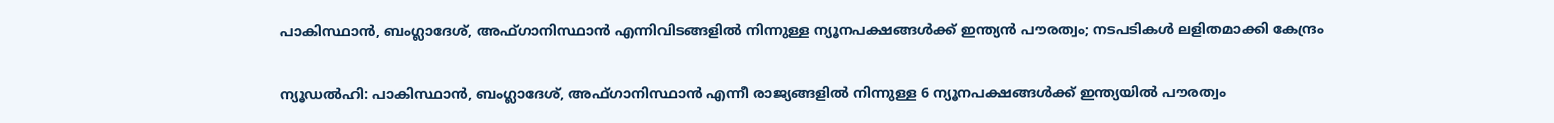പാകിസ്ഥാന്‍, ബംഗ്ലാദേശ്, അഫ്ഗാനിസ്ഥാന്‍ എന്നിവിടങ്ങളില്‍ നിന്നുള്ള ന്യൂനപക്ഷങ്ങള്‍ക്ക് ഇന്ത്യന്‍ പൗരത്വം; നടപടികള്‍ ലളിതമാക്കി കേന്ദ്രം

ന്യൂഡല്‍ഹി: പാകിസ്ഥാന്‍, ബംഗ്ലാദേശ്, അഫ്ഗാനിസ്ഥാന്‍ എന്നീ രാജ്യങ്ങളില്‍ നിന്നുള്ള 6 ന്യൂനപക്ഷങ്ങള്‍ക്ക് ഇന്ത്യയില്‍ പൗരത്വം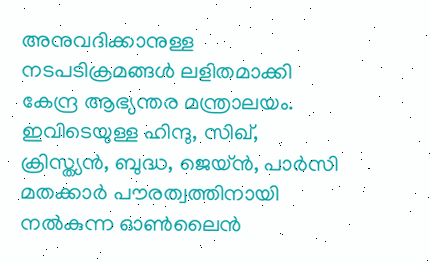അനുവദിക്കാനുള്ള നടപടിക്രമങ്ങള്‍ ലളിതമാക്കി കേന്ദ്ര ആഭ്യന്തര മന്ത്രാലയം. ഇവിടെയുള്ള ഹിന്ദു, സിഖ്, ക്രിസ്ത്യന്‍, ബുദ്ധ, ജെയ്ന്‍, പാര്‍സി മതക്കാര്‍ പൗരത്വത്തിനായി നല്‍കുന്ന ഓണ്‍ലൈന്‍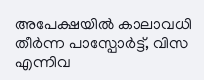അപേക്ഷയില്‍ കാലാവധി തീര്‍ന്ന പാസ്പോര്‍ട്ട്, വിസ എന്നിവ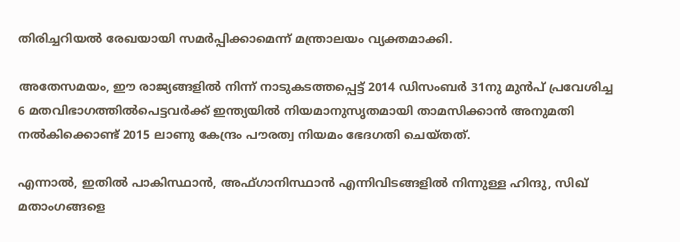തിരിച്ചറിയല്‍ രേഖയായി സമര്‍പ്പിക്കാമെന്ന് മന്ത്രാലയം വ്യക്തമാക്കി.

അതേസമയം, ഈ രാജ്യങ്ങളില്‍ നിന്ന് നാടുകടത്തപ്പെട്ട് 2014 ഡിസംബര്‍ 31നു മുന്‍പ് പ്രവേശിച്ച 6 മതവിഭാഗത്തില്‍പെട്ടവര്‍ക്ക് ഇന്ത്യയില്‍ നിയമാനുസൃതമായി താമസിക്കാന്‍ അനുമതി നല്‍കിക്കൊണ്ട് 2015 ലാണു കേന്ദ്രം പൗരത്വ നിയമം ഭേദഗതി ചെയ്തത്.

എന്നാല്‍, ഇതില്‍ പാകിസ്ഥാന്‍, അഫ്ഗാനിസ്ഥാന്‍ എന്നിവിടങ്ങളില്‍ നിന്നുള്ള ഹിന്ദു, സിഖ് മതാംഗങ്ങളെ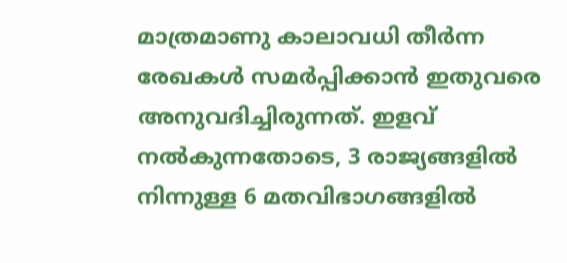മാത്രമാണു കാലാവധി തീര്‍ന്ന രേഖകള്‍ സമര്‍പ്പിക്കാന്‍ ഇതുവരെ അനുവദിച്ചിരുന്നത്. ഇളവ് നല്‍കുന്നതോടെ, 3 രാജ്യങ്ങളില്‍ നിന്നുള്ള 6 മതവിഭാഗങ്ങളില്‍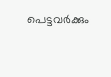പെട്ടവര്‍ക്കും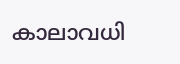കാലാവധി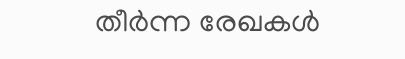തീര്‍ന്ന രേഖകള്‍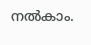നല്‍കാം.